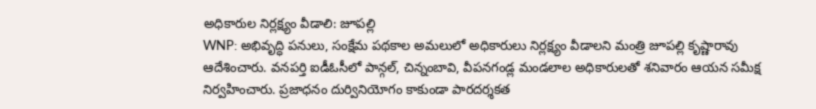అధికారుల నిర్లక్ష్యం వీడాలి: జూపల్లి
WNP: అభివృద్ధి పనులు, సంక్షేమ పథకాల అమలులో అధికారులు నిర్లక్ష్యం వీడాలని మంత్రి జూపల్లి కృష్ణారావు ఆదేశించారు. వనపర్తి ఐడీఓసీలో పాన్గల్, చిన్నంబావి, వీపనగండ్ల మండలాల అధికారులతో శనివారం ఆయన సమీక్ష నిర్వహించారు. ప్రజాధనం దుర్వినియోగం కాకుండా పారదర్శకత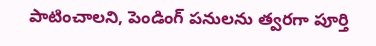పాటించాలని, పెండింగ్ పనులను త్వరగా పూర్తి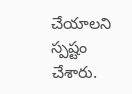చేయాలని స్పష్టం చేశారు.